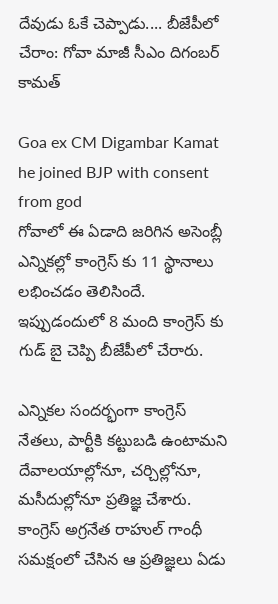దేవుడు ఓకే చెప్పాడు.... బీజేపీలో చేరాం: గోవా మాజీ సీఎం దిగంబర్ కామత్

Goa ex CM Digambar Kamat he joined BJP with consent from god
గోవాలో ఈ ఏడాది జరిగిన అసెంబ్లీ ఎన్నికల్లో కాంగ్రెస్ కు 11 స్థానాలు లభించడం తెలిసిందే. ఇప్పుడందులో 8 మంది కాంగ్రెస్ కు గుడ్ బై చెప్పి బీజేపీలో చేరారు.

ఎన్నికల సందర్భంగా కాంగ్రెస్ నేతలు, పార్టీకి కట్టుబడి ఉంటామని దేవాలయాల్లోనూ, చర్చిల్లోనూ, మసీదుల్లోనూ ప్రతిజ్ఞ చేశారు. కాంగ్రెస్ అగ్రనేత రాహుల్ గాంధీ సమక్షంలో చేసిన ఆ ప్రతిజ్ఞలు ఏడు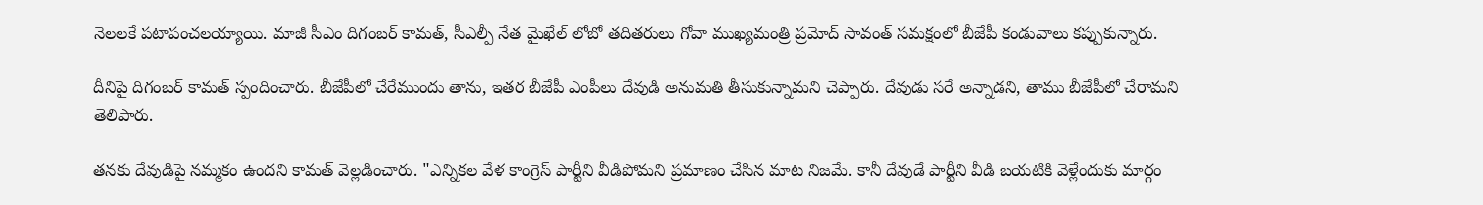నెలలకే పటాపంచలయ్యాయి. మాజీ సీఎం దిగంబర్ కామత్, సీఎల్పీ నేత మైఖేల్ లోబో తదితరులు గోవా ముఖ్యమంత్రి ప్రమోద్ సావంత్ సమక్షంలో బీజేపీ కండువాలు కప్పుకున్నారు.

దీనిపై దిగంబర్ కామత్ స్పందించారు. బీజేపీలో చేరేముందు తాను, ఇతర బీజేపీ ఎంపీలు దేవుడి అనుమతి తీసుకున్నామని చెప్పారు. దేవుడు సరే అన్నాడని, తాము బీజేపీలో చేరామని తెలిపారు.

తనకు దేవుడిపై నమ్మకం ఉందని కామత్ వెల్లడించారు. "ఎన్నికల వేళ కాంగ్రెస్ పార్టీని వీడిపోమని ప్రమాణం చేసిన మాట నిజమే. కానీ దేవుడే పార్టీని వీడి బయటికి వెళ్లేందుకు మార్గం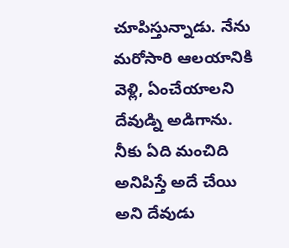చూపిస్తున్నాడు. నేను మరోసారి ఆలయానికి వెళ్లి, ఏంచేయాలని దేవుడ్ని అడిగాను. నీకు ఏది మంచిది అనిపిస్తే అదే చేయి అని దేవుడు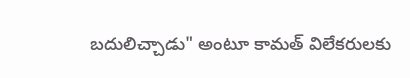బదులిచ్చాడు" అంటూ కామత్ విలేకరులకు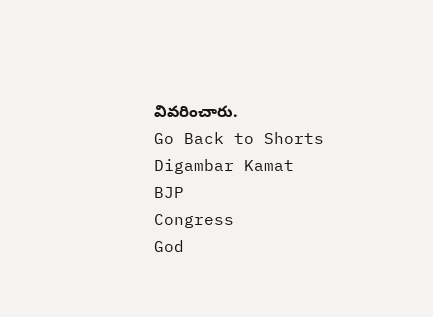వివరించారు.
Go Back to Shorts
Digambar Kamat
BJP
Congress
God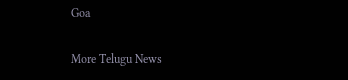Goa

More Telugu News